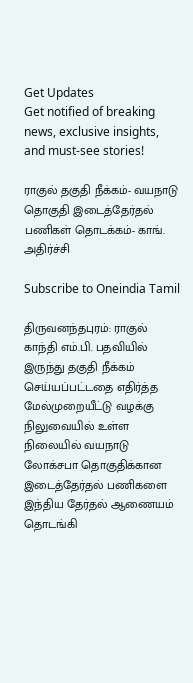Get Updates
Get notified of breaking news, exclusive insights, and must-see stories!

ராகுல் தகுதி நீக்கம்- வயநாடு தொகுதி இடைத்தேர்தல் பணிகள் தொடக்கம்- காங். அதிர்ச்சி

Subscribe to Oneindia Tamil

திருவனந்தபுரம்: ராகுல் காந்தி எம்.பி. பதவியில் இருந்து தகுதி நீக்கம் செய்யப்பட்டதை எதிர்த்த மேல்முறையீட்டு வழக்கு நிலுவையில் உள்ள நிலையில் வயநாடு லோக்சபா தொகுதிக்கான இடைத்தேர்தல் பணிகளை இந்திய தேர்தல் ஆணையம் தொடங்கி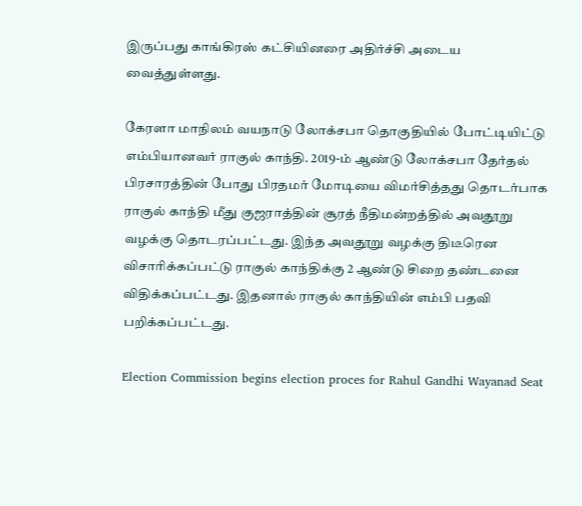இருப்பது காங்கிரஸ் கட்சியினரை அதிர்ச்சி அடைய வைத்துள்ளது.

கேரளா மாநிலம் வயநாடு லோக்சபா தொகுதியில் போட்டியிட்டு எம்பியானவர் ராகுல் காந்தி. 2019-ம் ஆண்டு லோக்சபா தேர்தல் பிரசாரத்தின் போது பிரதமர் மோடியை விமர்சித்தது தொடர்பாக ராகுல் காந்தி மீது குஜராத்தின் சூரத் நீதிமன்றத்தில் அவதூறு வழக்கு தொடரப்பட்டது. இந்த அவதூறு வழக்கு திடீரென விசாரிக்கப்பட்டு ராகுல் காந்திக்கு 2 ஆண்டு சிறை தண்டனை விதிக்கப்பட்டது. இதனால் ராகுல் காந்தியின் எம்பி பதவி பறிக்கப்பட்டது.

Election Commission begins election proces for Rahul Gandhi Wayanad Seat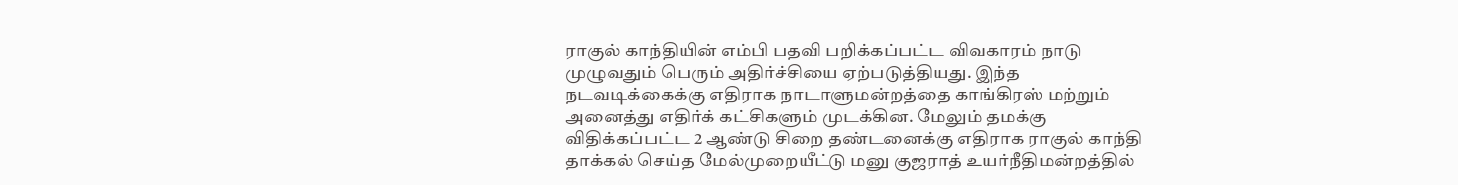ராகுல் காந்தியின் எம்பி பதவி பறிக்கப்பட்ட விவகாரம் நாடு முழுவதும் பெரும் அதிர்ச்சியை ஏற்படுத்தியது. இந்த நடவடிக்கைக்கு எதிராக நாடாளுமன்றத்தை காங்கிரஸ் மற்றும் அனைத்து எதிர்க் கட்சிகளும் முடக்கின. மேலும் தமக்கு விதிக்கப்பட்ட 2 ஆண்டு சிறை தண்டனைக்கு எதிராக ராகுல் காந்தி தாக்கல் செய்த மேல்முறையீட்டு மனு குஜராத் உயர்நீதிமன்றத்தில்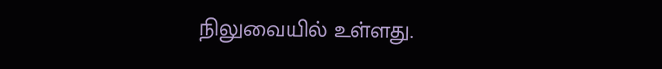நிலுவையில் உள்ளது.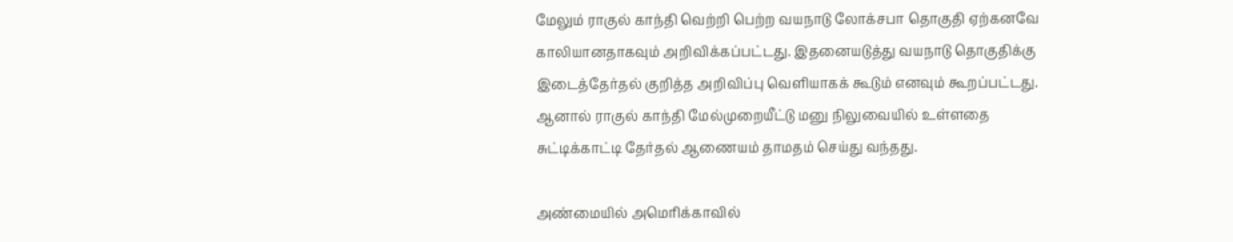மேலும் ராகுல் காந்தி வெற்றி பெற்ற வயநாடு லோக்சபா தொகுதி ஏற்கனவே காலியானதாகவும் அறிவிக்கப்பட்டது. இதனையடுத்து வயநாடு தொகுதிக்கு இடைத்தேர்தல் குறித்த அறிவிப்பு வெளியாகக் கூடும் எனவும் கூறப்பட்டது. ஆனால் ராகுல் காந்தி மேல்முறையீட்டு மனு நிலுவையில் உள்ளதை சுட்டிக்காட்டி தேர்தல் ஆணையம் தாமதம் செய்து வந்தது.

அண்மையில் அமெரிக்காவில்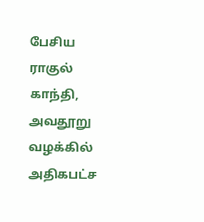பேசிய ராகுல் காந்தி, அவதூறு வழக்கில் அதிகபட்ச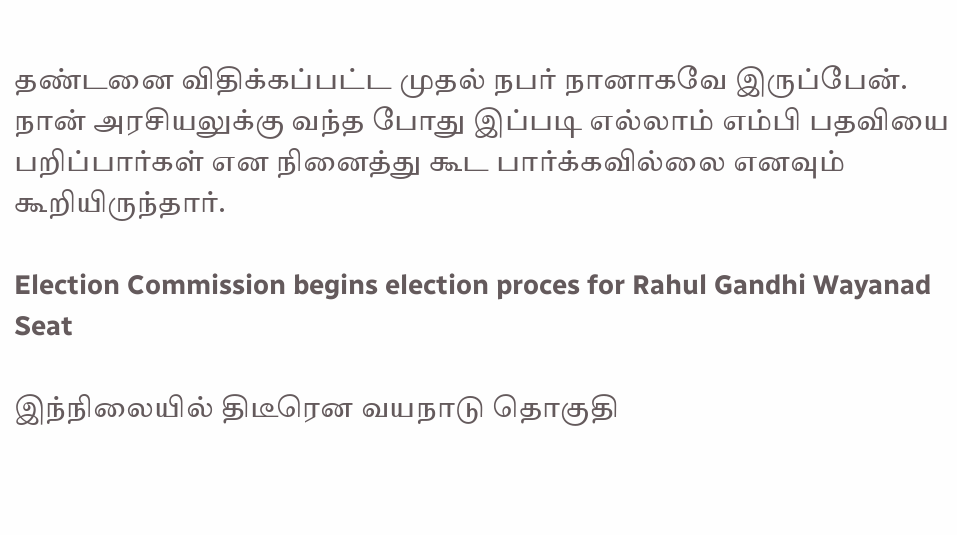தண்டனை விதிக்கப்பட்ட முதல் நபர் நானாகவே இருப்பேன். நான் அரசியலுக்கு வந்த போது இப்படி எல்லாம் எம்பி பதவியை பறிப்பார்கள் என நினைத்து கூட பார்க்கவில்லை எனவும் கூறியிருந்தார்.

Election Commission begins election proces for Rahul Gandhi Wayanad Seat

இந்நிலையில் திடீரென வயநாடு தொகுதி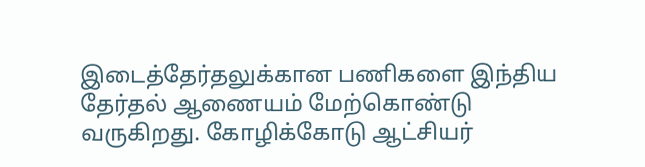இடைத்தேர்தலுக்கான பணிகளை இந்திய தேர்தல் ஆணையம் மேற்கொண்டு வருகிறது. கோழிக்கோடு ஆட்சியர்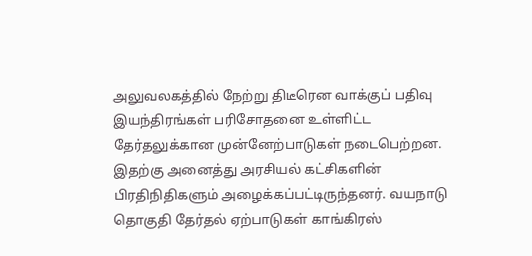அலுவலகத்தில் நேற்று திடீரென வாக்குப் பதிவு இயந்திரங்கள் பரிசோதனை உள்ளிட்ட தேர்தலுக்கான முன்னேற்பாடுகள் நடைபெற்றன. இதற்கு அனைத்து அரசியல் கட்சிகளின் பிரதிநிதிகளும் அழைக்கப்பட்டிருந்தனர். வயநாடு தொகுதி தேர்தல் ஏற்பாடுகள் காங்கிரஸ்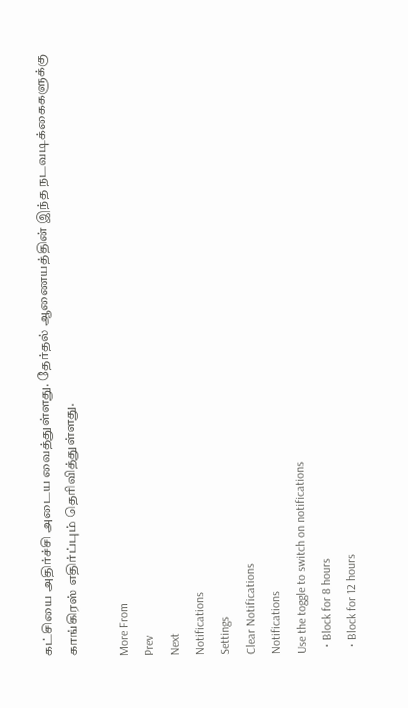கட்சியை அதிர்ச்சி அடைய வைத்துள்ளது. தேர்தல் ஆணையத்தின் இந்த நடவடிக்கைகளுக்கு காங்கிரஸ் எதிர்ப்பும் தெரிவித்துள்ளது.

More From
Prev
Next
Notifications
Settings
Clear Notifications
Notifications
Use the toggle to switch on notifications
  • Block for 8 hours
  • Block for 12 hours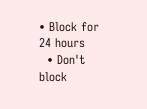• Block for 24 hours
  • Don't block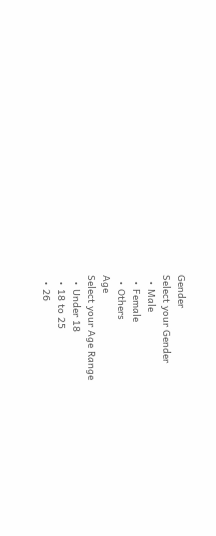Gender
Select your Gender
  • Male
  • Female
  • Others
Age
Select your Age Range
  • Under 18
  • 18 to 25
  • 26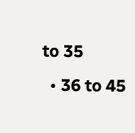to 35
  • 36 to 45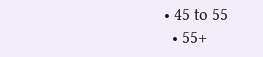• 45 to 55
  • 55+